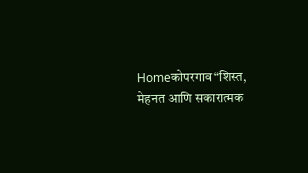Homeकोपरगाव“शिस्त, मेहनत आणि सकारात्मक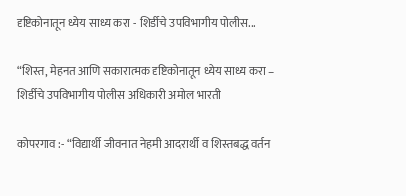दृष्टिकोनातून ध्येय साध्य करा - शिर्डीचे उपविभागीय पोलीस...

“शिस्त, मेहनत आणि सकारात्मक दृष्टिकोनातून ध्येय साध्य करा – शिर्डीचे उपविभागीय पोलीस अधिकारी अमोल भारती

कोपरगाव :- “विद्यार्थी जीवनात नेहमी आदरार्थी व शिस्तबद्ध वर्तन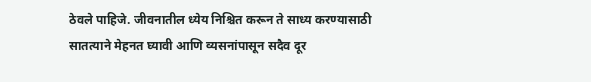ठेवले पाहिजे. जीवनातील ध्येय निश्चित करून ते साध्य करण्यासाठी सातत्याने मेहनत घ्यावी आणि व्यसनांपासून सदैव दूर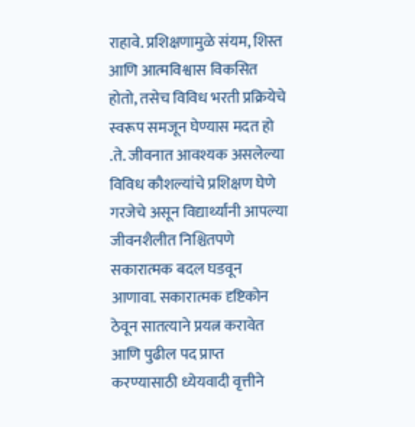राहावे. प्रशिक्षणामुळे संयम, शिस्त आणि आत्मविश्वास विकसित होतो, तसेच विविध भरती प्रक्रियेचे स्वरूप समजून घेण्यास मदत हो .ते. जीवनात आवश्यक असलेल्या विविध कौशल्यांचे प्रशिक्षण घेणे गरजेचे असून विद्यार्थ्यांनी आपल्या जीवनशैलीत निश्चितपणे सकारात्मक बदल घडवून आणावा. सकारात्मक दृष्टिकोन ठेवून सातत्याने प्रयत्न करावेत आणि पुढील पद प्राप्त करण्यासाठी ध्येयवादी वृत्तीने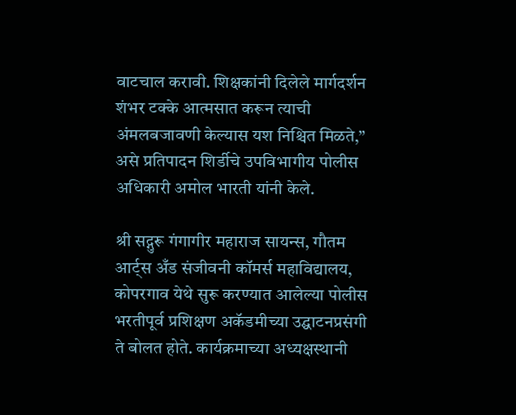वाटचाल करावी. शिक्षकांनी दिलेले मार्गदर्शन शंभर टक्के आत्मसात करून त्याची अंमलबजावणी केल्यास यश निश्चित मिळते,” असे प्रतिपादन शिर्डीचे उपविभागीय पोलीस अधिकारी अमोल भारती यांनी केले.

श्री सद्गुरू गंगागीर महाराज सायन्स, गौतम आर्ट्स अँड संजीवनी कॉमर्स महाविद्यालय, कोपरगाव येथे सुरू करण्यात आलेल्या पोलीस भरतीपूर्व प्रशिक्षण अकॅडमीच्या उद्घाटनप्रसंगी ते बोलत होते. कार्यक्रमाच्या अध्यक्षस्थानी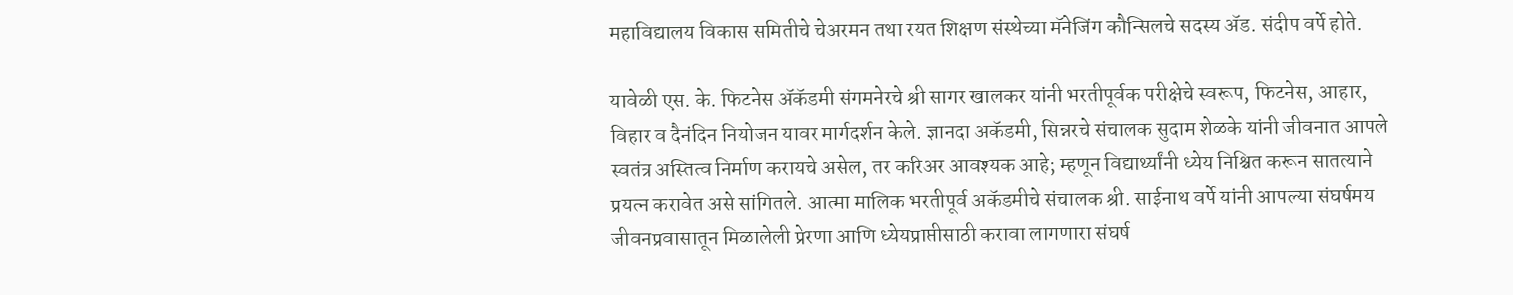महाविद्यालय विकास समितीचे चेअरमन तथा रयत शिक्षण संस्थेच्या मॅनेजिंग कौन्सिलचे सदस्य ॲड. संदीप वर्पे होते.

यावेळी एस. के. फिटनेस ॲकॅडमी संगमनेरचे श्री सागर खालकर यांनी भरतीपूर्वक परीक्षेचे स्वरूप, फिटनेस, आहार, विहार व दैनंदिन नियोजन यावर मार्गदर्शन केले. ज्ञानदा अकॅडमी, सिन्नरचे संचालक सुदाम शेळके यांनी जीवनात आपले स्वतंत्र अस्तित्व निर्माण करायचे असेल, तर करिअर आवश्यक आहे; म्हणून विद्यार्थ्यांनी ध्येय निश्चित करून सातत्याने प्रयत्न करावेत असे सांगितले. आत्मा मालिक भरतीपूर्व अकॅडमीचे संचालक श्री. साईनाथ वर्पे यांनी आपल्या संघर्षमय जीवनप्रवासातून मिळालेली प्रेरणा आणि ध्येयप्राप्तीसाठी करावा लागणारा संघर्ष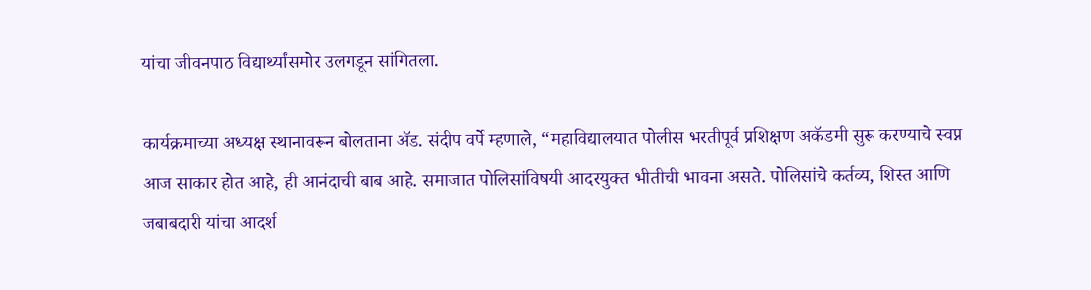यांचा जीवनपाठ विद्यार्थ्यांसमोर उलगडून सांगितला.

कार्यक्रमाच्या अध्यक्ष स्थानावरून बोलताना ॲड. संदीप वर्पे म्हणाले, “महाविद्यालयात पोलीस भरतीपूर्व प्रशिक्षण अकॅडमी सुरू करण्याचे स्वप्न आज साकार होत आहे, ही आनंदाची बाब आहे. समाजात पोलिसांविषयी आदरयुक्त भीतीची भावना असते. पोलिसांचे कर्तव्य, शिस्त आणि जबाबदारी यांचा आदर्श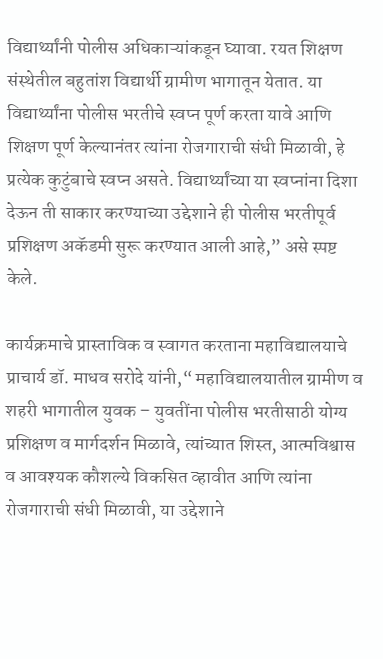विद्यार्थ्यांनी पोलीस अधिकाऱ्यांकडून घ्यावा. रयत शिक्षण संस्थेतील बहुतांश विद्यार्थी ग्रामीण भागातून येतात. या विद्यार्थ्यांना पोलीस भरतीचे स्वप्न पूर्ण करता यावे आणि शिक्षण पूर्ण केल्यानंतर त्यांना रोजगाराची संधी मिळावी, हे प्रत्येक कुटुंबाचे स्वप्न असते. विद्यार्थ्यांच्या या स्वप्नांना दिशा देऊन ती साकार करण्याच्या उद्देशाने ही पोलीस भरतीपूर्व प्रशिक्षण अकॅडमी सुरू करण्यात आली आहे,” असे स्पष्ट केले.

कार्यक्रमाचे प्रास्ताविक व स्वागत करताना महाविद्यालयाचे प्राचार्य डॉ. माधव सरोदे यांनी,“ महाविद्यालयातील ग्रामीण व शहरी भागातील युवक – युवतींना पोलीस भरतीसाठी योग्य प्रशिक्षण व मार्गदर्शन मिळावे, त्यांच्यात शिस्त, आत्मविश्वास व आवश्यक कौशल्ये विकसित व्हावीत आणि त्यांना रोजगाराची संधी मिळावी, या उद्देशाने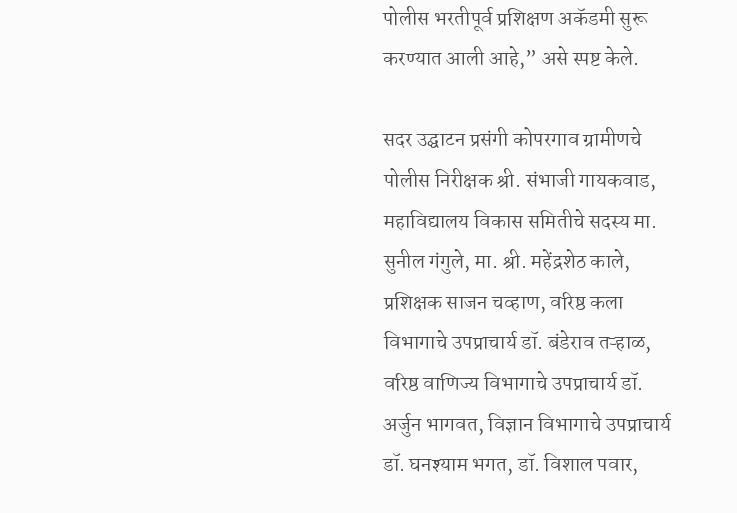पोलीस भरतीपूर्व प्रशिक्षण अकॅडमी सुरू करण्यात आली आहे,” असे स्पष्ट केले.

सदर उद्घाटन प्रसंगी कोपरगाव ग्रामीणचे पोलीस निरीक्षक श्री. संभाजी गायकवाड, महाविद्यालय विकास समितीचे सदस्य मा. सुनील गंगुले, मा. श्री. महेंद्रशेठ काले, प्रशिक्षक साजन चव्हाण, वरिष्ठ कला विभागाचे उपप्राचार्य डॉ. बंडेराव तऱ्हाळ, वरिष्ठ वाणिज्य विभागाचे उपप्राचार्य डॉ. अर्जुन भागवत, विज्ञान विभागाचे उपप्राचार्य डॉ. घनश्याम भगत, डॉ. विशाल पवार,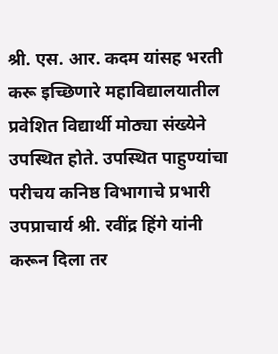श्री. एस. आर. कदम यांसह भरती करू इच्छिणारे महाविद्यालयातील प्रवेशित विद्यार्थी मोठ्या संख्येने उपस्थित होते. उपस्थित पाहुण्यांचा परीचय कनिष्ठ विभागाचे प्रभारी उपप्राचार्य श्री. रवींद्र हिंगे यांनी करून दिला तर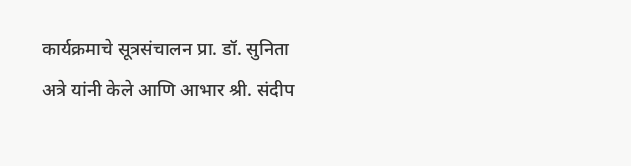कार्यक्रमाचे सूत्रसंचालन प्रा. डॉ. सुनिता अत्रे यांनी केले आणि आभार श्री. संदीप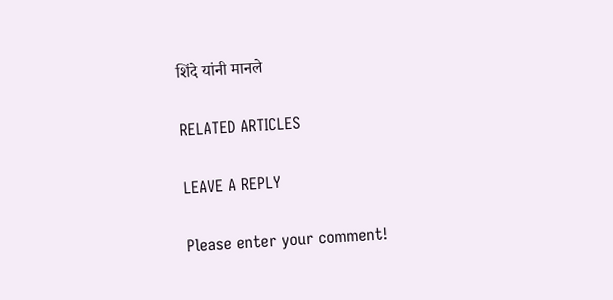शिंदे यांनी मानले

RELATED ARTICLES

LEAVE A REPLY

Please enter your comment!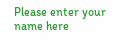Please enter your name here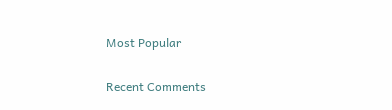Most Popular

Recent Comments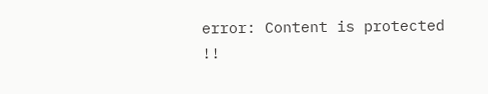error: Content is protected !!